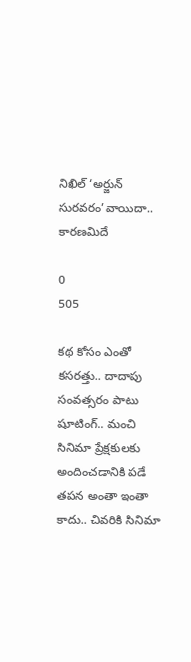నిఖిల్ ‘అర్జున్ సురవరం’వాయిదా.. కారణమిదే

0
505

కథ కోసం ఎంతో కసరత్తు.. దాదాపు సంవత్సరం పాటు షూటింగ్.. మంచి సినిమా ప్రేక్షకులకు అందించడానికి పడే తపన అంతా ఇంతా కాదు.. చివరికి సినిమా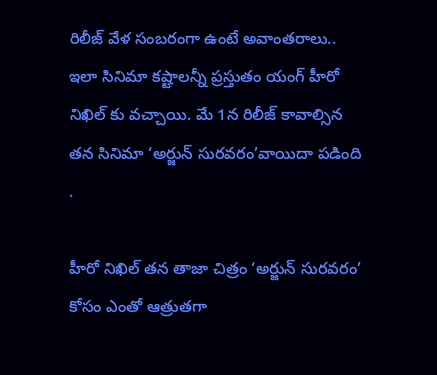రిలీజ్ వేళ సంబరంగా ఉంటే అవాంతరాలు.. ఇలా సినిమా కష్టాలన్నీ ప్రస్తుతం యంగ్ హీరో నిఖిల్ కు వచ్చాయి. మే 1న రిలీజ్ కావాల్సిన తన సినిమా ‘అర్జున్ సురవరం’వాయిదా పడింది .

హీరో నిఖిల్ తన తాజా చిత్రం ‘అర్జున్ సురవరం’ కోసం ఎంతో ఆత్రుతగా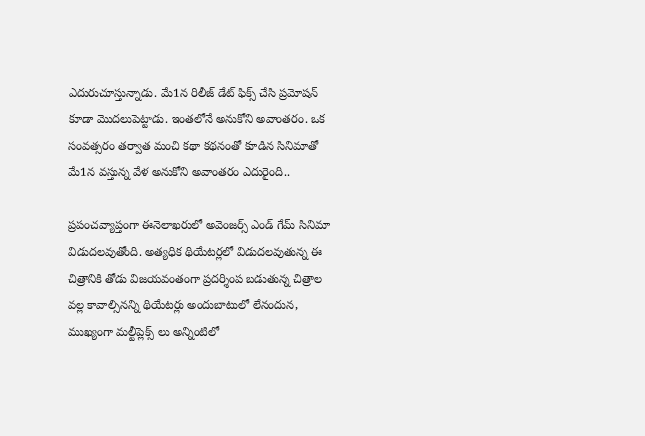ఎదురుచూస్తున్నాడు. మే1న రిలీజ్ డేట్ ఫిక్స్ చేసి ప్రమోషన్ కూడా మొదలుపెట్టాడు. ఇంతలోనే అనుకోని అవాంతరం. ఒక సంవత్సరం తర్వాత మంచి కథా కథనంతో కూడిన సినిమాతో మే1న వస్తున్న వేళ అనుకోని అవాంతరం ఎదురైంది..

ప్రపంచవ్యాప్తంగా ఈనెలాఖరులో అవెంజర్స్ ఎండ్ గేమ్ సినిమా విడుదలవుతోంది. అత్యధిక థియేటర్లలో విడుదలవుతున్న ఈ చిత్రానికి తోడు విజయవంతంగా ప్రదర్శింప బడుతున్న చిత్రాల వల్ల కావాల్సినన్ని థియేటర్లు అందుబాటులో లేనందున, ముఖ్యంగా మల్టీప్లెక్స్ లు అన్నింటిలో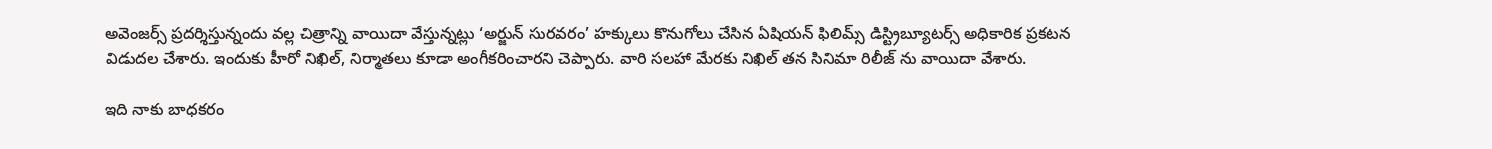అవెంజర్స్ ప్రదర్శిస్తున్నందు వల్ల చిత్రాన్ని వాయిదా వేస్తున్నట్లు ‘అర్జున్ సురవరం’ హక్కులు కొనుగోలు చేసిన ఏషియన్ ఫిలిమ్స్ డిస్ట్రిబ్యూటర్స్ అధికారిక ప్రకటన విడుదల చేశారు. ఇందుకు హీరో నిఖిల్, నిర్మాతలు కూడా అంగీకరించారని చెప్పారు. వారి సలహా మేరకు నిఖిల్ తన సినిమా రిలీజ్ ను వాయిదా వేశారు.

ఇది నాకు బాధకరం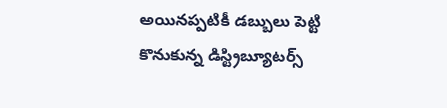అయినప్పటికీ డబ్బులు పెట్టి కొనుకున్న డిస్ట్రిబ్యూటర్స్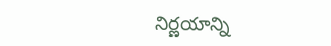నిర్ణయాన్ని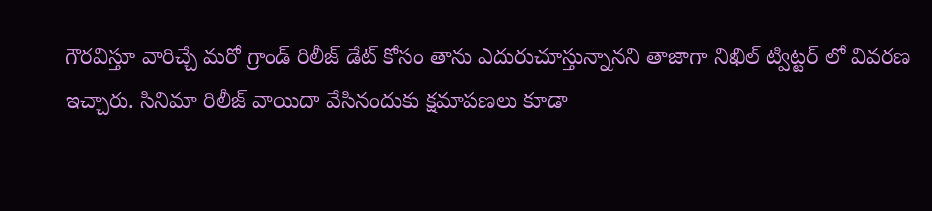గౌరవిస్తూ వారిచ్చే మరో గ్రాండ్ రిలీజ్ డేట్ కోసం తాను ఎదురుచూస్తున్నానని తాజాగా నిఖిల్ ట్విట్టర్ లో వివరణ ఇచ్చారు. సినిమా రిలీజ్ వాయిదా వేసినందుకు క్షమాపణలు కూడా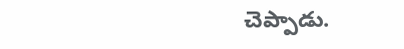చెప్పాడు.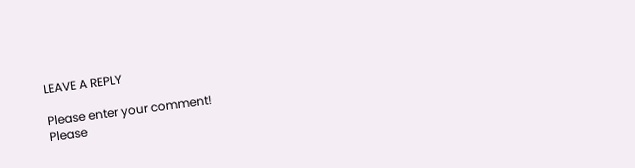LEAVE A REPLY

Please enter your comment!
Please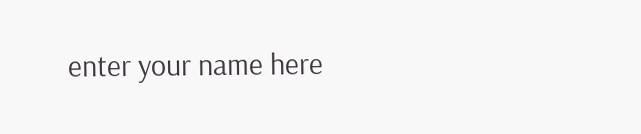enter your name here